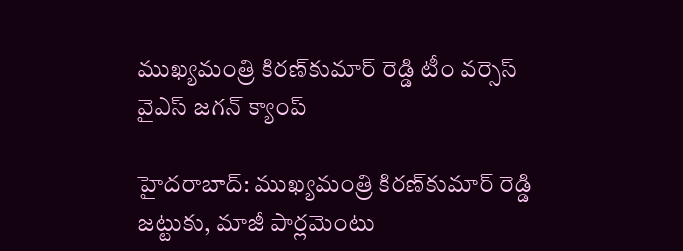ముఖ్యమంత్రి కిరణ్‌కుమార్ రెడ్డి టీం వర్సెస్ వైఎస్ జగన్ క్యాంప్

హైదరాబాద్: ముఖ్యమంత్రి కిరణ్‌కుమార్ రెడ్డి జట్టుకు, మాజీ పార్లమెంటు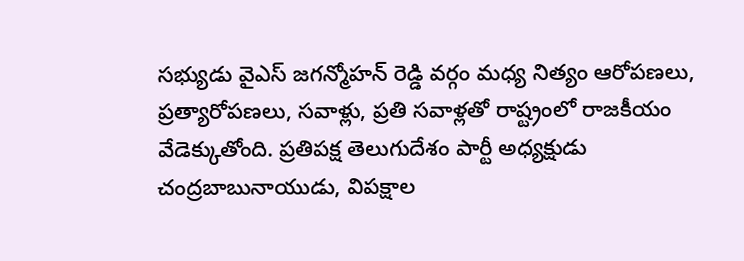సభ్యుడు వైఎస్ జగన్మోహన్ రెడ్డి వర్గం మధ్య నిత్యం ఆరోపణలు, ప్రత్యారోపణలు, సవాళ్లు, ప్రతి సవాళ్లతో రాష్ట్రంలో రాజకీయం వేడెక్కుతోంది. ప్రతిపక్ష తెలుగుదేశం పార్టీ అధ్యక్షుడు చంద్రబాబునాయుడు, విపక్షాల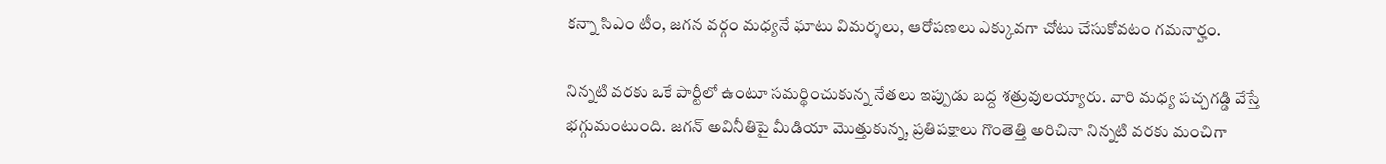కన్నా సిఎం టీం, జగన వర్గం మధ్యనే ఘాటు విమర్శలు, ఆరోపణలు ఎక్కువగా చోటు చేసుకోవటం గమనార్హం.

నిన్నటి వరకు ఒకే పార్టీలో ఉంటూ సమర్థించుకున్న నేతలు ఇప్పుడు బద్ద శత్రువులయ్యారు. వారి మధ్య పచ్చగడ్డి వేస్తే భగ్గుమంటుంది. జగన్ అవినీతిపై మీడియా మొత్తుకున్న, ప్రతిపక్షాలు గొంతెత్తి అరిచినా నిన్నటి వరకు మంచిగా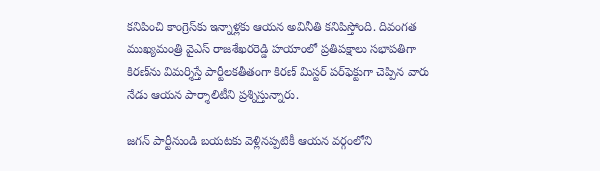కనిపించి కాంగ్రెస్‌కు ఇన్నాళ్లకు ఆయన అవినీతి కనిపిస్తోంది. దివంగత ముఖ్యమంత్రి వైఎస్ రాజశేఖరరెడ్డి హయాంలో ప్రతిపక్షాలు సభాపతిగా కిరణ్‌ను విమర్శిస్తే పార్టీలకతీతంగా కిరణ్ మిస్టర్ పర్‌ఫెక్టుగా చెప్పిన వారు నేడు ఆయన పార్శాలిటీని ప్రశ్నిస్తున్నారు.

జగన్ పార్టీనుండి బయటకు వెళ్లినప్పటికీ ఆయన వర్గంలోని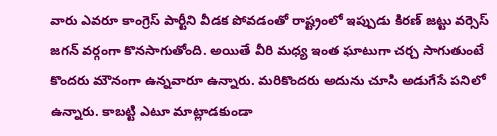వారు ఎవరూ కాంగ్రెస్ పార్టీని వీడక పోవడంతో రాష్ట్రంలో ఇప్పుడు కిరణ్ జట్టు వర్సెస్ జగన్ వర్గంగా కొనసాగుతోంది. అయితే వీరి మధ్య ఇంత ఘాటుగా చర్చ సాగుతుంటే కొందరు మౌనంగా ఉన్నవారూ ఉన్నారు. మరికొందరు అదును చూసి అడుగేసే పనిలో ఉన్నారు. కాబట్టి ఎటూ మాట్లాడకుండా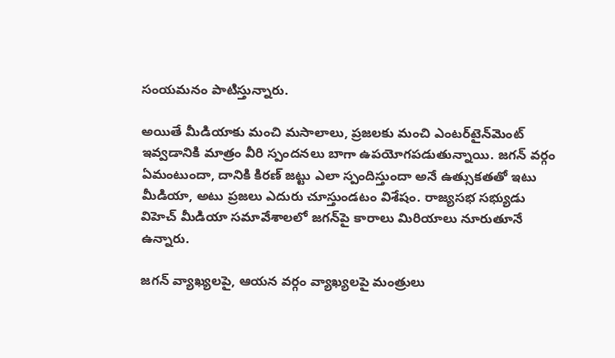సంయమనం పాటిస్తున్నారు.

అయితే మీడియాకు మంచి మసాలాలు, ప్రజలకు మంచి ఎంటర్‌టైన్‌మెంట్ ఇవ్వడానికి మాత్రం వీరి స్పందనలు బాగా ఉపయోగపడుతున్నాయి. జగన్ వర్గం ఏమంటుందా, దానికి కిరణ్ జట్టు ఎలా స్పందిస్తుందా అనే ఉత్సుకతతో ఇటు మీడియా, అటు ప్రజలు ఎదురు చూస్తుండటం విశేషం. రాజ్యసభ సభ్యుడు విహెచ్ మీడియా సమావేశాలలో జగన్‌పై కారాలు మిరియాలు నూరుతూనే ఉన్నారు.

జగన్‌ వ్యాఖ్యలపై, ఆయన వర్గం వ్యాఖ్యలపై మంత్రులు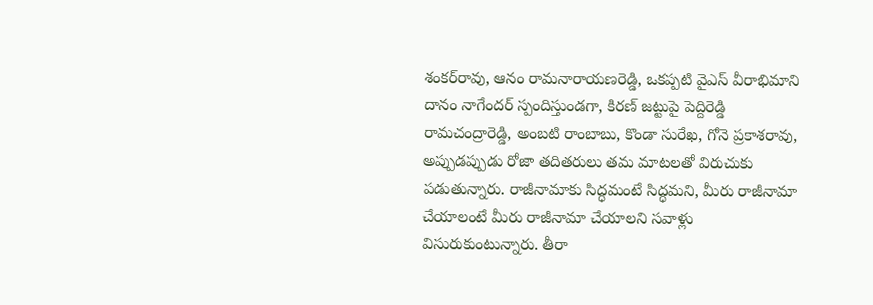శంకర్‌రావు, ఆనం రామనారాయణరెడ్డి, ఒకప్పటి వైఎస్ వీరాభిమాని దానం నాగేందర్ స్పందిస్తుండగా, కిరణ్ జట్టుపై పెద్దిరెడ్డి రామచంద్రారెడ్డి, అంబటి రాంబాబు, కొండా సురేఖ, గోనె ప్రకాశరావు, అప్పుడప్పుడు రోజా తదితరులు తమ మాటలతో విరుచుకు పడుతున్నారు. రాజీనామాకు సిద్ధమంటే సిద్ధమని, మీరు రాజీనామా చేయాలంటే మీరు రాజీనామా చేయాలని సవాళ్లు విసురుకుంటున్నారు. తీరా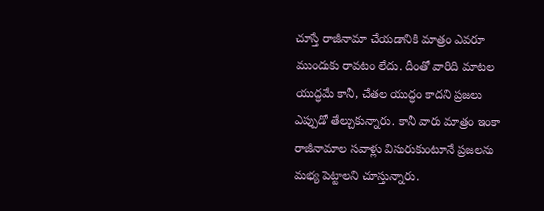చూస్తే రాజీనామా చేయడానికి మాత్రం ఎవరూ ముందుకు రావటం లేదు. దీంతో వారిది మాటల యుద్ధమే కానీ, చేతల యుద్ధం కాదని ప్రజలు ఎప్పుడో తేల్చుకున్నారు. కానీ వారు మాత్రం ఇంకా రాజీనామాల సవాళ్లు విసురుకుంటూనే ప్రజలను మభ్య పెట్టాలని చూస్తున్నారు.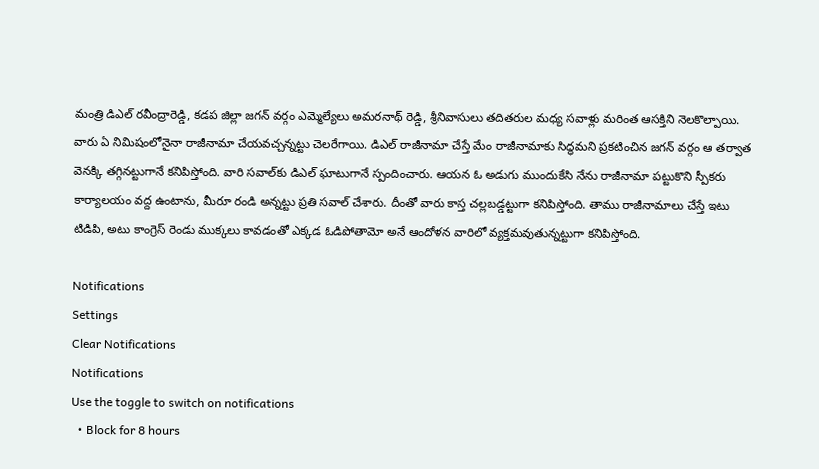మంత్రి డిఎల్ రవీంద్రారెడ్డి, కడప జిల్లా జగన్ వర్గం ఎమ్మెల్యేలు అమరనాథ్ రెడ్డి, శ్రీనివాసులు తదితరుల మధ్య సవాళ్లు మరింత ఆసక్తిని నెలకొల్పాయి. వారు ఏ నిమిషంలోనైనా రాజీనామా చేయవచ్చన్నట్టు చెలరేగాయి. డిఎల్‌ రాజీనామా చేస్తే మేం రాజీనామాకు సిద్ధమని ప్రకటించిన జగన్ వర్గం ఆ తర్వాత వెనక్కి తగ్గినట్టుగానే కనిపిస్తోంది. వారి సవాల్‌కు డిఎల్ ఘాటుగానే స్పందించారు. ఆయన ఓ అడుగు ముందుకేసి నేను రాజీనామా పట్టుకొని స్పీకరు కార్యాలయం వద్ద ఉంటాను, మీరూ రండి అన్నట్టు ప్రతి సవాల్ చేశారు. దీంతో వారు కాస్త చల్లబడ్డట్టుగా కనిపిస్తోంది. తాము రాజీనామాలు చేస్తే ఇటు టిడిపి, అటు కాంగ్రెస్ రెండు ముక్కలు కావడంతో ఎక్కడ ఓడిపోతామో అనే ఆందోళన వారిలో వ్యక్తమవుతున్నట్టుగా కనిపిస్తోంది.

Notifications
Settings
Clear Notifications
Notifications
Use the toggle to switch on notifications
  • Block for 8 hours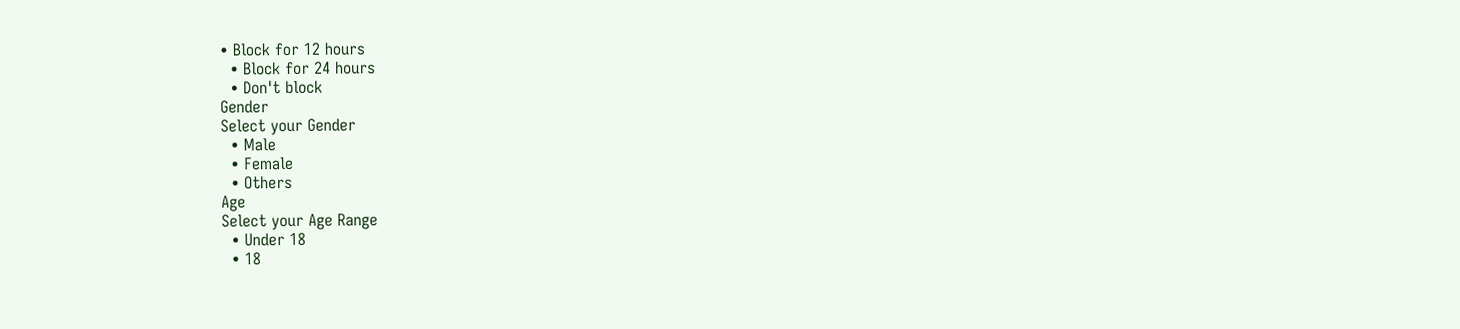• Block for 12 hours
  • Block for 24 hours
  • Don't block
Gender
Select your Gender
  • Male
  • Female
  • Others
Age
Select your Age Range
  • Under 18
  • 18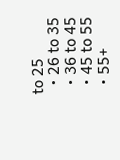to 25
  • 26 to 35
  • 36 to 45
  • 45 to 55
  • 55+